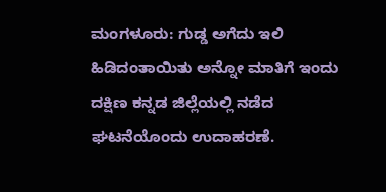ಮಂಗಳೂರು: ಗುಡ್ಡ ಅಗೆದು ಇಲಿ ಹಿಡಿದಂತಾಯಿತು ಅನ್ನೋ ಮಾತಿಗೆ ಇಂದು ದಕ್ಷಿಣ ಕನ್ನಡ ಜಿಲ್ಲೆಯಲ್ಲಿ ನಡೆದ ಘಟನೆಯೊಂದು ಉದಾಹರಣೆ.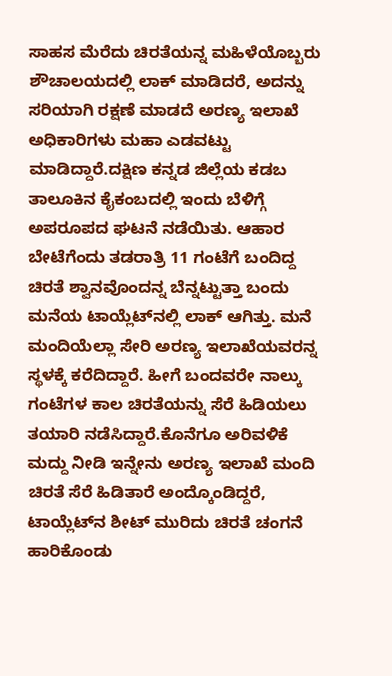ಸಾಹಸ ಮೆರೆದು ಚಿರತೆಯನ್ನ ಮಹಿಳೆಯೊಬ್ಬರು ಶೌಚಾಲಯದಲ್ಲಿ ಲಾಕ್ ಮಾಡಿದರೆ, ಅದನ್ನು ಸರಿಯಾಗಿ ರಕ್ಷಣೆ ಮಾಡದೆ ಅರಣ್ಯ ಇಲಾಖೆ ಅಧಿಕಾರಿಗಳು ಮಹಾ ಎಡವಟ್ಟು ಮಾಡಿದ್ದಾರೆ.ದಕ್ಷಿಣ ಕನ್ನಡ ಜಿಲ್ಲೆಯ ಕಡಬ ತಾಲೂಕಿನ ಕೈಕಂಬದಲ್ಲಿ ಇಂದು ಬೆಳಿಗ್ಗೆ ಅಪರೂಪದ ಘಟನೆ ನಡೆಯಿತು. ಆಹಾರ ಬೇಟೆಗೆಂದು ತಡರಾತ್ರಿ 11 ಗಂಟೆಗೆ ಬಂದಿದ್ದ ಚಿರತೆ ಶ್ವಾನವೊಂದನ್ನ ಬೆನ್ನಟ್ಟುತ್ತಾ ಬಂದು ಮನೆಯ ಟಾಯ್ಲೆಟ್‍ನಲ್ಲಿ ಲಾಕ್ ಆಗಿತ್ತು. ಮನೆ ಮಂದಿಯೆಲ್ಲಾ ಸೇರಿ ಅರಣ್ಯ ಇಲಾಖೆಯವರನ್ನ ಸ್ಥಳಕ್ಕೆ ಕರೆದಿದ್ದಾರೆ. ಹೀಗೆ ಬಂದವರೇ ನಾಲ್ಕು ಗಂಟೆಗಳ ಕಾಲ ಚಿರತೆಯನ್ನು ಸೆರೆ ಹಿಡಿಯಲು ತಯಾರಿ ನಡೆಸಿದ್ದಾರೆ.ಕೊನೆಗೂ ಅರಿವಳಿಕೆ ಮದ್ದು ನೀಡಿ ಇನ್ನೇನು ಅರಣ್ಯ ಇಲಾಖೆ ಮಂದಿ ಚಿರತೆ ಸೆರೆ ಹಿಡಿತಾರೆ ಅಂದ್ಕೊಂಡಿದ್ದರೆ, ಟಾಯ್ಲೆಟ್‍ನ ಶೀಟ್ ಮುರಿದು ಚಿರತೆ ಚಂಗನೆ ಹಾರಿಕೊಂಡು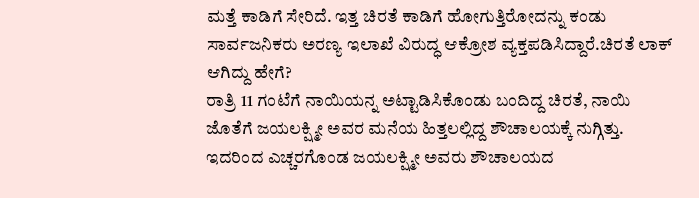ಮತ್ತೆ ಕಾಡಿಗೆ ಸೇರಿದೆ. ಇತ್ತ ಚಿರತೆ ಕಾಡಿಗೆ ಹೋಗುತ್ತಿರೋದನ್ನು ಕಂಡು ಸಾರ್ವಜನಿಕರು ಅರಣ್ಯ ಇಲಾಖೆ ವಿರುದ್ಧ ಆಕ್ರೋಶ ವ್ಯಕ್ತಪಡಿಸಿದ್ದಾರೆ.ಚಿರತೆ ಲಾಕ್ ಆಗಿದ್ದು ಹೇಗೆ?
ರಾತ್ರಿ 11 ಗಂಟೆಗೆ ನಾಯಿಯನ್ನ ಅಟ್ಟಾಡಿಸಿಕೊಂಡು ಬಂದಿದ್ದ ಚಿರತೆ, ನಾಯಿ ಜೊತೆಗೆ ಜಯಲಕ್ಷ್ಮೀ ಅವರ ಮನೆಯ ಹಿತ್ತಲಲ್ಲಿದ್ದ ಶೌಚಾಲಯಕ್ಕೆ ನುಗ್ಗಿತ್ತು. ಇದರಿಂದ ಎಚ್ಚರಗೊಂಡ ಜಯಲಕ್ಷ್ಮೀ ಅವರು ಶೌಚಾಲಯದ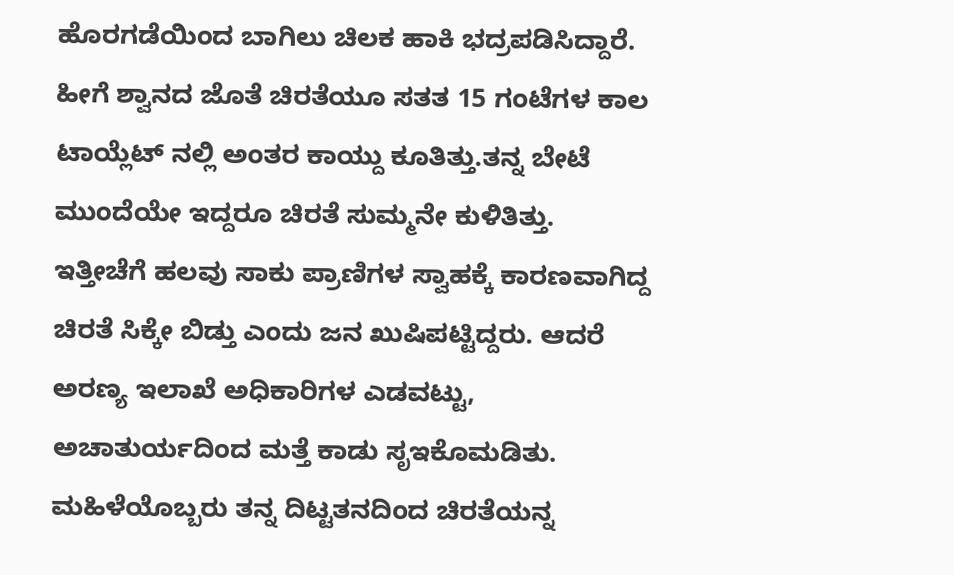ಹೊರಗಡೆಯಿಂದ ಬಾಗಿಲು ಚಿಲಕ ಹಾಕಿ ಭದ್ರಪಡಿಸಿದ್ದಾರೆ. ಹೀಗೆ ಶ್ವಾನದ ಜೊತೆ ಚಿರತೆಯೂ ಸತತ 15 ಗಂಟೆಗಳ ಕಾಲ ಟಾಯ್ಲೆಟ್ ನಲ್ಲಿ ಅಂತರ ಕಾಯ್ದು ಕೂತಿತ್ತು.ತನ್ನ ಬೇಟೆ ಮುಂದೆಯೇ ಇದ್ದರೂ ಚಿರತೆ ಸುಮ್ಮನೇ ಕುಳಿತಿತ್ತು. ಇತ್ತೀಚೆಗೆ ಹಲವು ಸಾಕು ಪ್ರಾಣಿಗಳ ಸ್ವಾಹಕ್ಕೆ ಕಾರಣವಾಗಿದ್ದ ಚಿರತೆ ಸಿಕ್ಕೇ ಬಿಡ್ತು ಎಂದು ಜನ ಖುಷಿಪಟ್ಟಿದ್ದರು. ಆದರೆ ಅರಣ್ಯ ಇಲಾಖೆ ಅಧಿಕಾರಿಗಳ ಎಡವಟ್ಟು, ಅಚಾತುರ್ಯದಿಂದ ಮತ್ತೆ ಕಾಡು ಸೃಇಕೊಮಡಿತು. ಮಹಿಳೆಯೊಬ್ಬರು ತನ್ನ ದಿಟ್ಟತನದಿಂದ ಚಿರತೆಯನ್ನ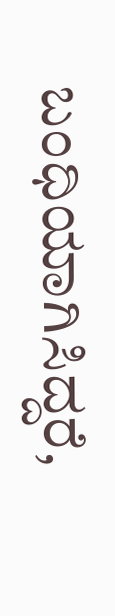ಬಂಧಿಯಾಗಿಸಿದ್ದರೆ,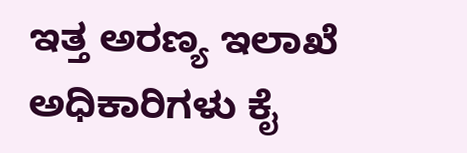ಇತ್ತ ಅರಣ್ಯ ಇಲಾಖೆ ಅಧಿಕಾರಿಗಳು ಕೈ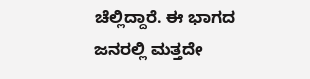ಚೆಲ್ಲಿದ್ದಾರೆ. ಈ ಭಾಗದ ಜನರಲ್ಲಿ ಮತ್ತದೇ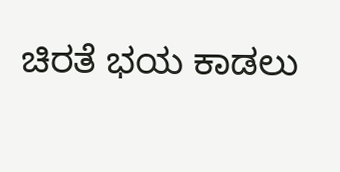ಚಿರತೆ ಭಯ ಕಾಡಲು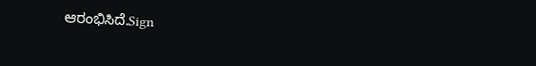ಆರಂಭಿಸಿದೆ.Sign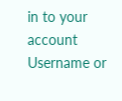in to your account
Username or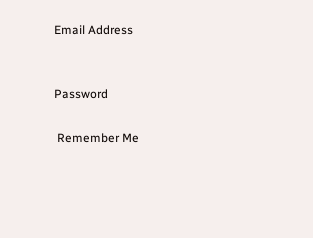Email Address


Password

 Remember Me